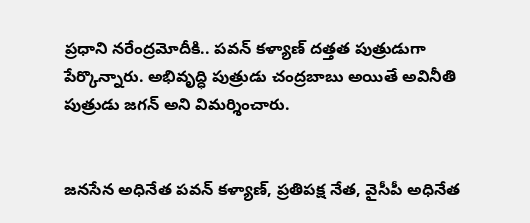ప్రధాని నరేంద్రమోదీకి.. పవన్ కళ్యాణ్ దత్తత పుత్రుడుగా పేర్కొన్నారు. అభివృద్ధి పుత్రుడు చంద్రబాబు అయితే అవినీతి పుత్రుడు జగన్ అని విమర్శించారు.


జనసేన అధినేత పవన్ కళ్యాణ్, ప్రతిపక్ష నేత, వైసీపీ అధినేత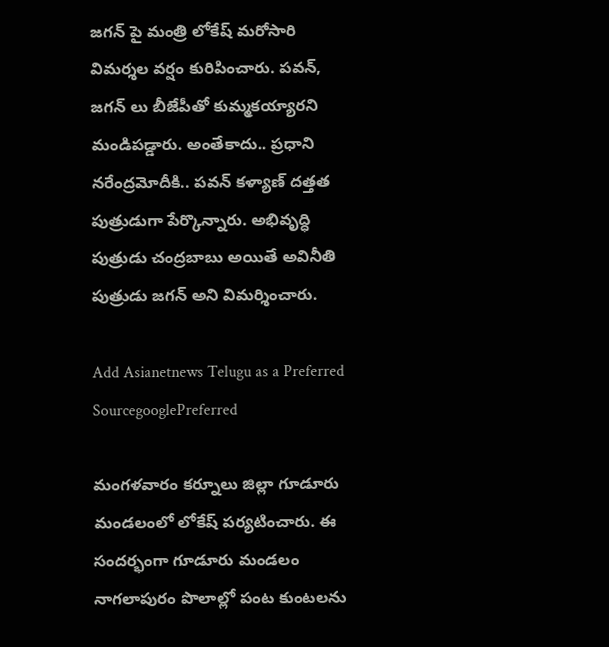జగన్ పై మంత్రి లోకేష్ మరోసారి విమర్శల వర్షం కురిపించారు. పవన్, జగన్ లు బీజేపీతో కుమ్మకయ్యారని మండిపడ్డారు. అంతేకాదు.. ప్రధాని నరేంద్రమోదీకి.. పవన్ కళ్యాణ్ దత్తత పుత్రుడుగా పేర్కొన్నారు. అభివృద్ధి పుత్రుడు చంద్రబాబు అయితే అవినీతి పుత్రుడు జగన్ అని విమర్శించారు.

Add Asianetnews Telugu as a Preferred SourcegooglePreferred

మంగళవారం కర్నూలు జిల్లా గూడూరు మండలంలో లోకేష్ పర్యటించారు. ఈ సందర్భంగా గూడూరు మండలం నాగలాపురం పొలాల్లో పంట కుంటలను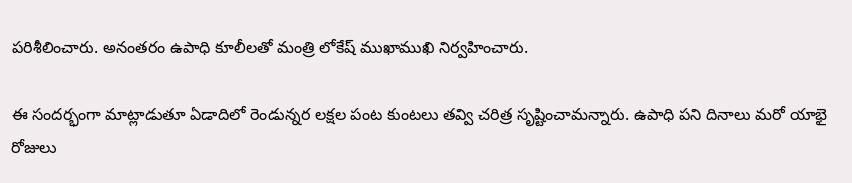పరిశీలించారు. అనంతరం ఉపాధి కూలీలతో మంత్రి లోకేష్‌ ముఖాముఖి నిర్వహించారు.

ఈ సందర్భంగా మాట్లాడుతూ ఏడాదిలో రెండున్నర లక్షల పంట కుంటలు తవ్వి చరిత్ర సృష్టించామన్నారు. ఉపాధి పని దినాలు మరో యాభై రోజులు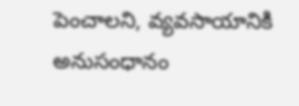పెంచాలని, వ్యవసాయానికి అనుసంధానం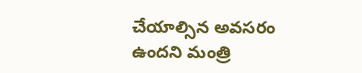చేయాల్సిన అవసరం ఉందని మంత్రి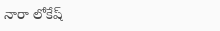నారా లోకేష్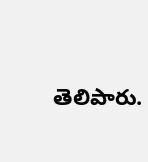తెలిపారు.